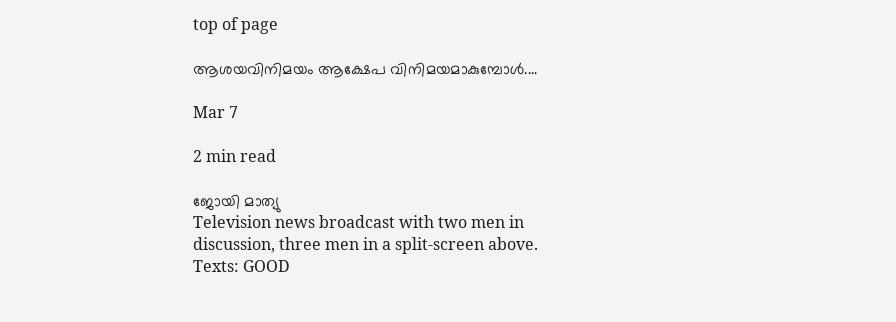top of page

ആശയവിനിമയം ആക്ഷേപ വിനിമയമാകുമ്പോള്‍....

Mar 7

2 min read

ജോയി മാത്യു
Television news broadcast with two men in discussion, three men in a split-screen above. Texts: GOOD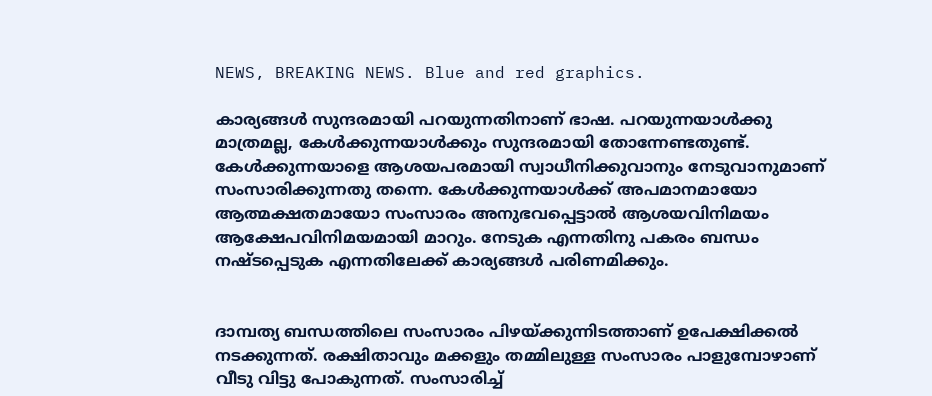NEWS, BREAKING NEWS. Blue and red graphics.

കാര്യങ്ങള്‍ സുന്ദരമായി പറയുന്നതിനാണ് ഭാഷ. പറയുന്നയാള്‍ക്കു മാത്രമല്ല, കേള്‍ക്കുന്നയാള്‍ക്കും സുന്ദരമായി തോന്നേണ്ടതുണ്ട്. കേള്‍ക്കുന്നയാളെ ആശയപരമായി സ്വാധീനിക്കുവാനും നേടുവാനുമാണ് സംസാരിക്കുന്നതു തന്നെ. കേള്‍ക്കുന്നയാള്‍ക്ക് അപമാനമായോ ആത്മക്ഷതമായോ സംസാരം അനുഭവപ്പെട്ടാല്‍ ആശയവിനിമയം ആക്ഷേപവിനിമയമായി മാറും. നേടുക എന്നതിനു പകരം ബന്ധം നഷ്ടപ്പെടുക എന്നതിലേക്ക് കാര്യങ്ങള്‍ പരിണമിക്കും.


ദാമ്പത്യ ബന്ധത്തിലെ സംസാരം പിഴയ്ക്കുന്നിടത്താണ് ഉപേക്ഷിക്കല്‍ നടക്കുന്നത്. രക്ഷിതാവും മക്കളും തമ്മിലുള്ള സംസാരം പാളുമ്പോഴാണ് വീടു വിട്ടു പോകുന്നത്. സംസാരിച്ച്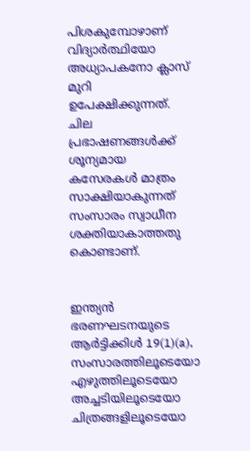പിശകുമ്പോഴാണ് വിദ്യാര്‍ത്ഥിയോ അധ്യാപകനോ ക്ലാസ് മുറി ഉപേക്ഷിക്കുന്നത്. ചില പ്രഭാഷണങ്ങള്‍ക്ക് ശൂന്യമായ കസേരകള്‍ മാത്രം സാക്ഷിയാകുന്നത് സംസാരം സ്വാധീന ശക്തിയാകാത്തതു കൊണ്ടാണ്.


ഇന്ത്യന്‍ ഭരണഘടനയുടെ ആര്‍ട്ടിക്കിള്‍ 19(1)(a), സംസാരത്തിലൂടെയോ എഴുത്തിലൂടെയോ അച്ചടിയിലൂടെയോ ചിത്രങ്ങളിലൂടെയോ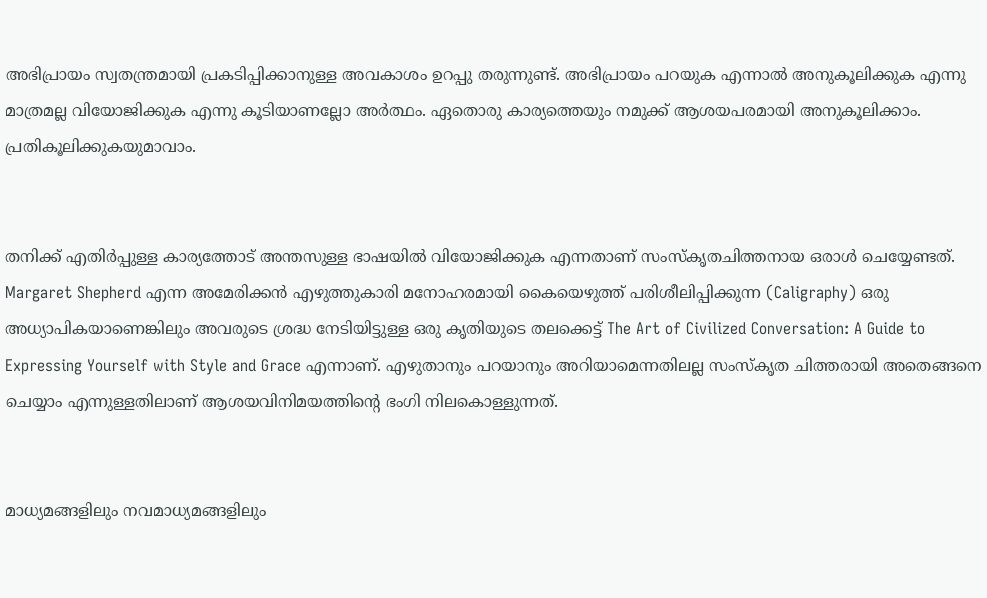അഭിപ്രായം സ്വതന്ത്രമായി പ്രകടിപ്പിക്കാനുള്ള അവകാശം ഉറപ്പു തരുന്നുണ്ട്. അഭിപ്രായം പറയുക എന്നാല്‍ അനുകൂലിക്കുക എന്നു മാത്രമല്ല വിയോജിക്കുക എന്നു കൂടിയാണല്ലോ അര്‍ത്ഥം. ഏതൊരു കാര്യത്തെയും നമുക്ക് ആശയപരമായി അനുകൂലിക്കാം. പ്രതികൂലിക്കുകയുമാവാം.


തനിക്ക് എതിര്‍പ്പുള്ള കാര്യത്തോട് അന്തസുള്ള ഭാഷയില്‍ വിയോജിക്കുക എന്നതാണ് സംസ്കൃതചിത്തനായ ഒരാള്‍ ചെയ്യേണ്ടത്. Margaret Shepherd എന്ന അമേരിക്കന്‍ എഴുത്തുകാരി മനോഹരമായി കൈയെഴുത്ത് പരിശീലിപ്പിക്കുന്ന (Caligraphy) ഒരു അധ്യാപികയാണെങ്കിലും അവരുടെ ശ്രദ്ധ നേടിയിട്ടുള്ള ഒരു കൃതിയുടെ തലക്കെട്ട് The Art of Civilized Conversation: A Guide to Expressing Yourself with Style and Grace എന്നാണ്. എഴുതാനും പറയാനും അറിയാമെന്നതിലല്ല സംസ്കൃത ചിത്തരായി അതെങ്ങനെ ചെയ്യാം എന്നുള്ളതിലാണ് ആശയവിനിമയത്തിന്‍റെ ഭംഗി നിലകൊള്ളുന്നത്.


മാധ്യമങ്ങളിലും നവമാധ്യമങ്ങളിലും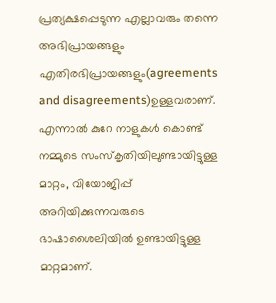പ്രത്യക്ഷപ്പെടുന്ന എല്ലാവരും തന്നെ അഭിപ്രായങ്ങളും എതിരഭിപ്രായങ്ങളും(agreements and disagreements)ഉള്ളവരാണ്. എന്നാല്‍ കുറേ നാളുകള്‍ കൊണ്ട് നമ്മുടെ സംസ്കൃതിയിലുണ്ടായിട്ടുള്ള മാറ്റം, വിയോജിപ്പ് അറിയിക്കുന്നവരുടെ ഭാഷാശൈലിയില്‍ ഉണ്ടായിട്ടുള്ള മാറ്റമാണ്.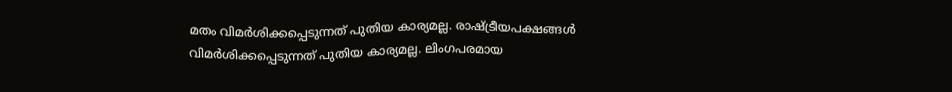മതം വിമര്‍ശിക്കപ്പെടുന്നത് പുതിയ കാര്യമല്ല. രാഷ്ട്രീയപക്ഷങ്ങള്‍ വിമര്‍ശിക്കപ്പെടുന്നത് പുതിയ കാര്യമല്ല. ലിംഗപരമായ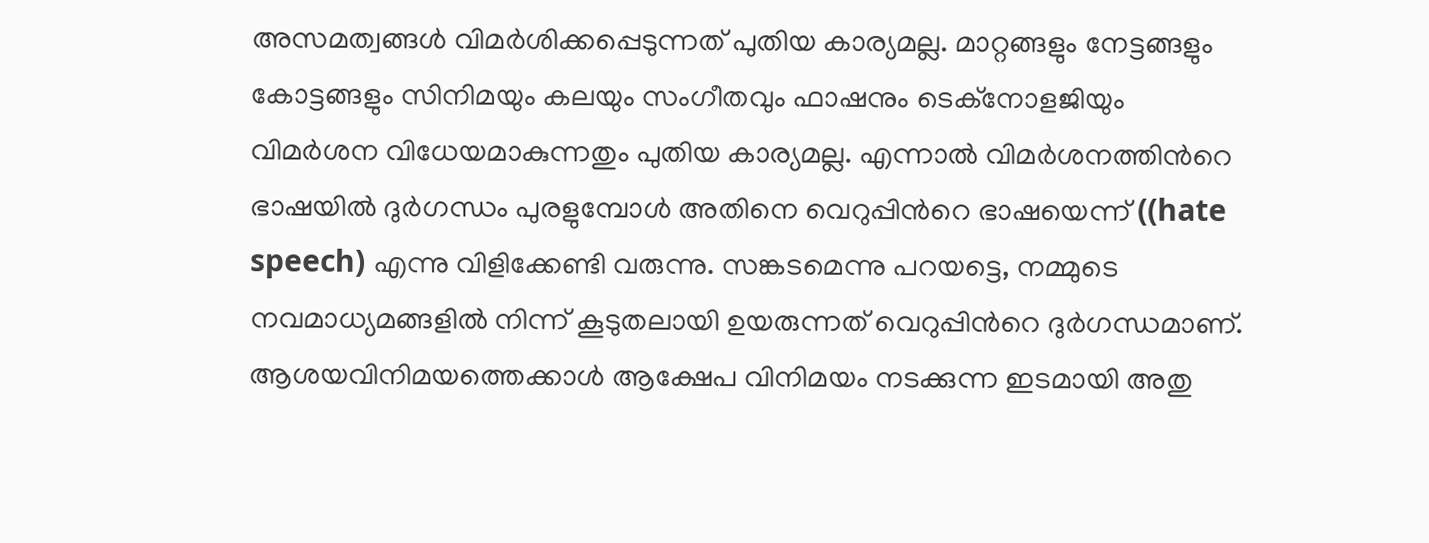അസമത്വങ്ങള്‍ വിമര്‍ശിക്കപ്പെടുന്നത് പുതിയ കാര്യമല്ല. മാറ്റങ്ങളും നേട്ടങ്ങളും കോട്ടങ്ങളും സിനിമയും കലയും സംഗീതവും ഫാഷനും ടെക്നോളജിയും വിമര്‍ശന വിധേയമാകുന്നതും പുതിയ കാര്യമല്ല. എന്നാല്‍ വിമര്‍ശനത്തിന്‍റെ ഭാഷയില്‍ ദുര്‍ഗന്ധം പുരളുമ്പോള്‍ അതിനെ വെറുപ്പിന്‍റെ ഭാഷയെന്ന് ((hate speech) എന്നു വിളിക്കേണ്ടി വരുന്നു. സങ്കടമെന്നു പറയട്ടെ, നമ്മുടെ നവമാധ്യമങ്ങളില്‍ നിന്ന് കൂടുതലായി ഉയരുന്നത് വെറുപ്പിന്‍റെ ദുര്‍ഗന്ധമാണ്. ആശയവിനിമയത്തെക്കാള്‍ ആക്ഷേപ വിനിമയം നടക്കുന്ന ഇടമായി അതു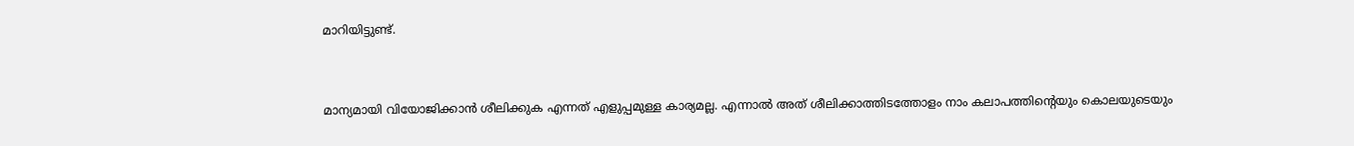മാറിയിട്ടുണ്ട്.


മാന്യമായി വിയോജിക്കാന്‍ ശീലിക്കുക എന്നത് എളുപ്പമുള്ള കാര്യമല്ല. എന്നാല്‍ അത് ശീലിക്കാത്തിടത്തോളം നാം കലാപത്തിന്‍റെയും കൊലയുടെയും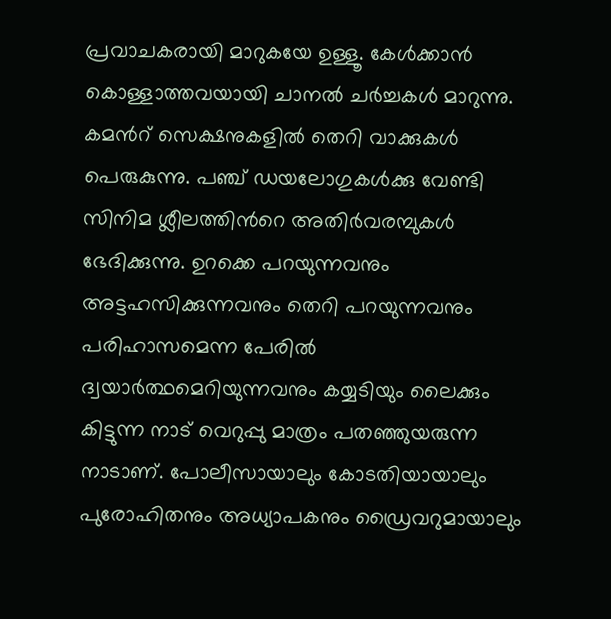പ്രവാചകരായി മാറുകയേ ഉള്ളൂ. കേള്‍ക്കാന്‍ കൊള്ളാത്തവയായി ചാനല്‍ ചര്‍ച്ചകള്‍ മാറുന്നു. കമന്‍റ് സെക്ഷനുകളില്‍ തെറി വാക്കുകള്‍ പെരുകുന്നു. പഞ്ച് ഡയലോഗുകള്‍ക്കു വേണ്ടി സിനിമ ശ്ലീലത്തിന്‍റെ അതിര്‍വരമ്പുകള്‍ ഭേദിക്കുന്നു. ഉറക്കെ പറയുന്നവനും അട്ടഹസിക്കുന്നവനും തെറി പറയുന്നവനും പരിഹാസമെന്ന പേരില്‍ ദ്വയാര്‍ത്ഥമെറിയുന്നവനും കയ്യടിയും ലൈക്കും കിട്ടുന്ന നാട് വെറുപ്പു മാത്രം പതഞ്ഞുയരുന്ന നാടാണ്. പോലീസായാലും കോടതിയായാലും പുരോഹിതനും അധ്യാപകനും ഡ്രൈവറുമായാലും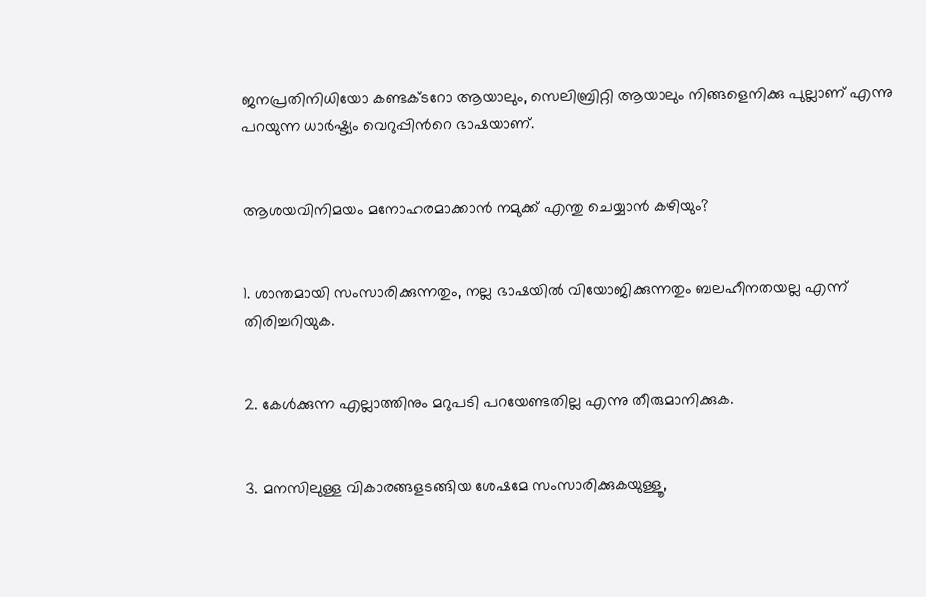ജനപ്രതിനിധിയോ കണ്ടക്ടറോ ആയാലും, സെലിബ്രിറ്റി ആയാലും നിങ്ങളെനിക്കു പുല്ലാണ് എന്നു പറയുന്ന ധാര്‍ഷ്ട്യം വെറുപ്പിന്‍റെ ഭാഷയാണ്.


ആശയവിനിമയം മനോഹരമാക്കാന്‍ നമുക്ക് എന്തു ചെയ്യാന്‍ കഴിയും?


1. ശാന്തമായി സംസാരിക്കുന്നതും, നല്ല ഭാഷയില്‍ വിയോജിക്കുന്നതും ബലഹീനതയല്ല എന്ന് തിരിച്ചറിയുക.


2. കേള്‍ക്കുന്ന എല്ലാത്തിനും മറുപടി പറയേണ്ടതില്ല എന്നു തീരുമാനിക്കുക.


3. മനസിലുള്ള വികാരങ്ങളടങ്ങിയ ശേഷമേ സംസാരിക്കുകയുള്ളൂ,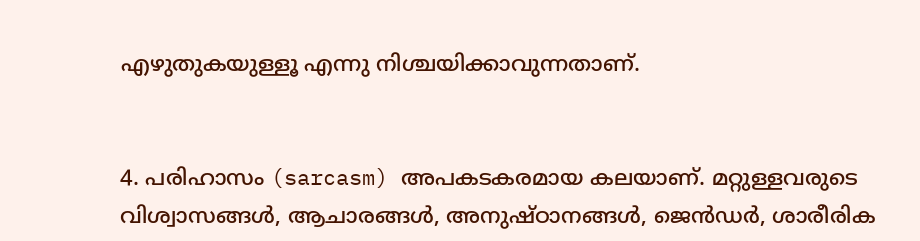എഴുതുകയുള്ളൂ എന്നു നിശ്ചയിക്കാവുന്നതാണ്.


4. പരിഹാസം (sarcasm) അപകടകരമായ കലയാണ്. മറ്റുള്ളവരുടെ വിശ്വാസങ്ങള്‍, ആചാരങ്ങള്‍, അനുഷ്ഠാനങ്ങള്‍, ജെന്‍ഡര്‍, ശാരീരിക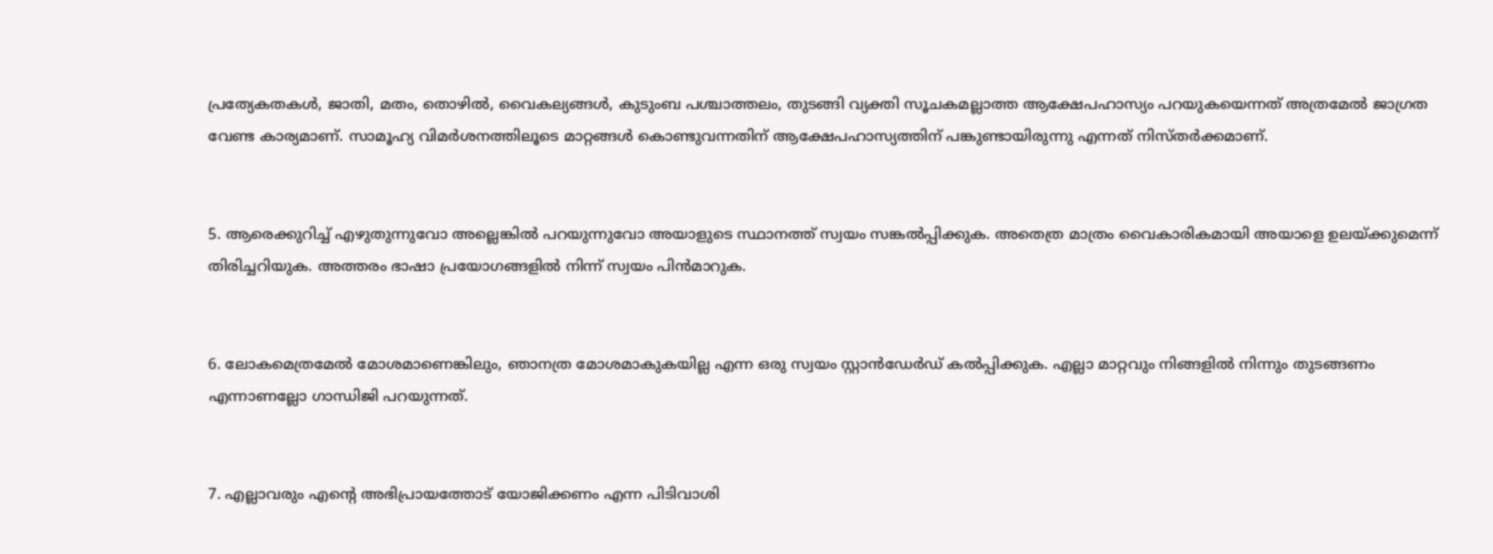പ്രത്യേകതകള്‍, ജാതി, മതം, തൊഴില്‍, വൈകല്യങ്ങള്‍, കുടുംബ പശ്ചാത്തലം, തുടങ്ങി വ്യക്തി സൂചകമല്ലാത്ത ആക്ഷേപഹാസ്യം പറയുകയെന്നത് അത്രമേല്‍ ജാഗ്രത വേണ്ട കാര്യമാണ്. സാമൂഹ്യ വിമര്‍ശനത്തിലൂടെ മാറ്റങ്ങള്‍ കൊണ്ടുവന്നതിന് ആക്ഷേപഹാസ്യത്തിന് പങ്കുണ്ടായിരുന്നു എന്നത് നിസ്തര്‍ക്കമാണ്.


5. ആരെക്കുറിച്ച് എഴുതുന്നുവോ അല്ലെങ്കില്‍ പറയുന്നുവോ അയാളുടെ സ്ഥാനത്ത് സ്വയം സങ്കല്‍പ്പിക്കുക. അതെത്ര മാത്രം വൈകാരികമായി അയാളെ ഉലയ്ക്കുമെന്ന് തിരിച്ചറിയുക. അത്തരം ഭാഷാ പ്രയോഗങ്ങളില്‍ നിന്ന് സ്വയം പിന്‍മാറുക.


6. ലോകമെത്രമേല്‍ മോശമാണെങ്കിലും, ഞാനത്ര മോശമാകുകയില്ല എന്ന ഒരു സ്വയം സ്റ്റാന്‍ഡേര്‍ഡ് കല്‍പ്പിക്കുക. എല്ലാ മാറ്റവും നിങ്ങളില്‍ നിന്നും തുടങ്ങണം എന്നാണല്ലോ ഗാന്ധിജി പറയുന്നത്.


7. എല്ലാവരും എന്‍റെ അഭിപ്രായത്തോട് യോജിക്കണം എന്ന പിടിവാശി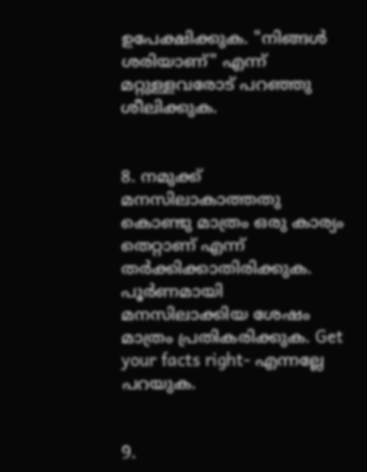ഉപേക്ഷിക്കുക. "നിങ്ങള്‍ ശരിയാണ്" എന്ന് മറ്റുള്ളവരോട് പറഞ്ഞു ശീലിക്കുക.


8. നമുക്ക് മനസിലാകാത്തതു കൊണ്ടു മാത്രം ഒരു കാര്യം തെറ്റാണ് എന്ന് തര്‍ക്കിക്കാതിരിക്കുക. പൂര്‍ണമായി മനസിലാക്കിയ ശേഷം മാത്രം പ്രതികരിക്കുക. Get your facts right‑ എന്നല്ലേ പറയുക.


9.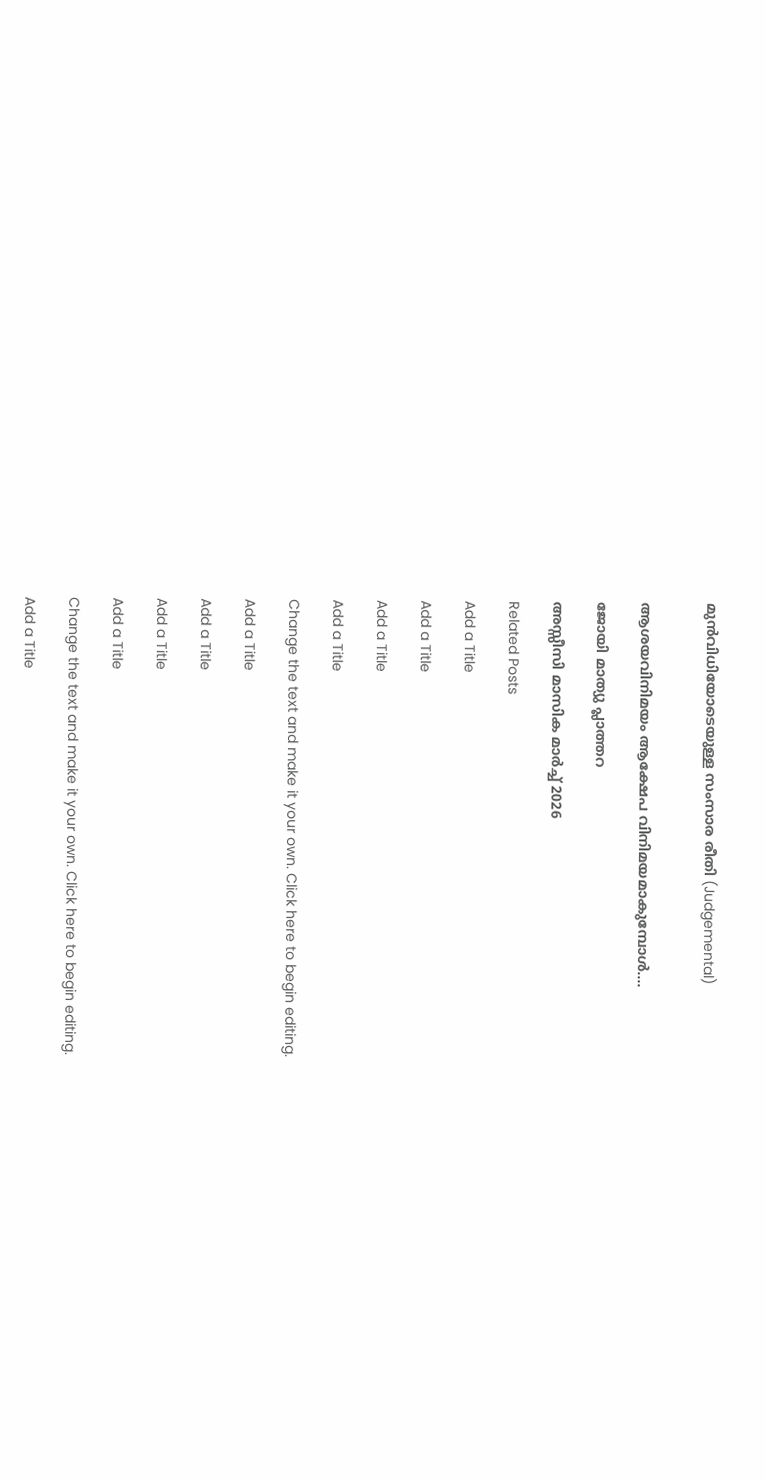മുന്‍വിധിയോടെയുള്ള സംസാര രീതി (Judgemental)


ആശയവിനിമയം ആക്ഷേപ വിനിമയമാകുമ്പോള്‍....

ജോയി മാത്യു പ്ലാത്തറ

അസ്സീസി മാസിക മാർച്ച് 2026

Related Posts

Add a Title

Add a Title

Add a Title

Add a Title

Change the text and make it your own. Click here to begin editing.

Add a Title

Add a Title

Add a Title

Add a Title

Change the text and make it your own. Click here to begin editing.

Add a Title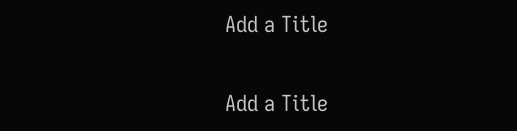Add a Title

Add a Title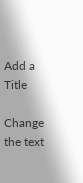Add a Title

Change the text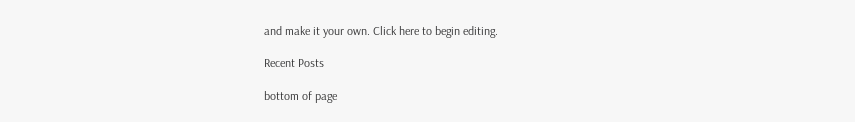and make it your own. Click here to begin editing.

Recent Posts

bottom of page